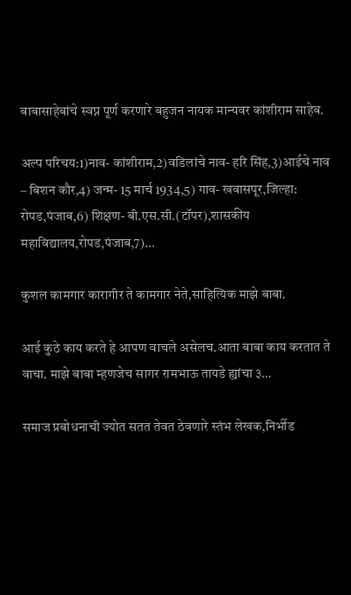बाबासाहेबांचे स्वप्न पूर्ण करणारे बहुजन नायक मान्यवर कांशीराम साहेब.

अल्प परिचय:1)नाव- कांशीराम,2)वडिलांचे नाव- हरि सिंह,3)आईचे नाव – बिशन कौर,4) जन्म- 15 मार्च 1934,5) गाव- खवासपूर,जिल्हा: रोपड,पंजाब,6) शिक्षण- बी.एस.सी.(टॉपर),शासकीय महाविद्यालय,रोपड,पंजाब,7)…

कुशल कामगार कारागीर ते कामगार नेते,साहित्यिक माझे बाबा.

आई कुठे काय करते हे आपण वाचले असेलच.आता बाबा काय करतात ते वाचा. माझे बाबा म्हणजेच सागर रामभाऊ तायडे ह्यांचा ३…

समाज प्रबोधनाची ज्योत सतत तेवत ठेवणारे स्तंभ लेखक,निर्भीड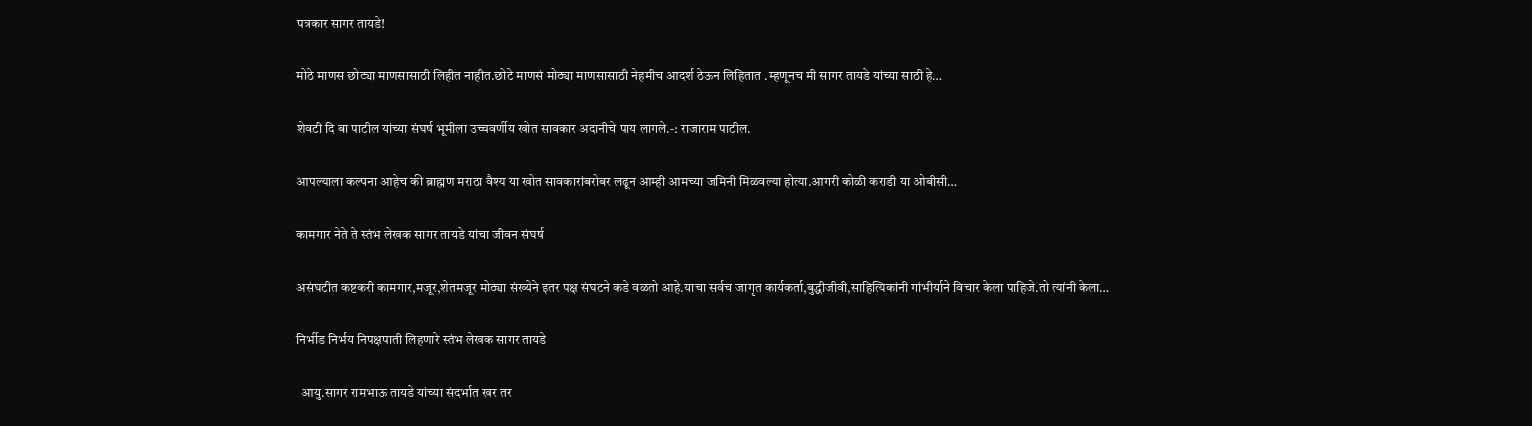पत्रकार सागर तायडे!

मोठे माणस छोट्या माणसासाठी लिहीत नाहीत.छोटे माणसं मोठ्या माणसासाठी नेहमीच आदर्श ठेऊन लिहितात .म्हणूनच मी सागर तायडे यांच्या साठी हे…

शेवटी दि बा पाटील यांच्या संघर्ष भूमीला उच्चवर्णीय खोत सावकार अदानीचे पाय लागले.-: राजाराम पाटील.

आपल्याला कल्पना आहेच की ब्राह्मण मराठा वैश्य या खोत सावकारांबरोबर लढून आम्ही आमच्या जमिनी मिळवल्या होत्या.आगरी कोळी कराडी या ओबीसी…

कामगार नेते ते स्तंभ लेखक सागर तायडे यांचा जीवन संघर्ष

असंघटीत कष्टकरी कामगार,मजूर,शेतमजूर मोठ्या संख्येने इतर पक्ष संघटने कडे वळतो आहे.याचा सर्वच जागृत कार्यकर्ता,बुद्धीजीवी,साहित्यिकांनी गांभीर्याने विचार केला पाहिजे.तो त्यांनी केला…

निर्भीड निर्भय निपक्षपाती लिहणारे स्तंभ लेखक सागर तायडे

  आयु.सागर रामभाऊ तायडे यांच्या संदर्भात खर तर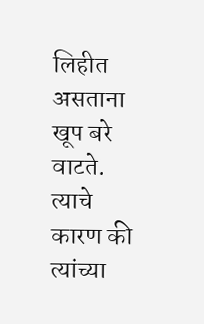लिहीत असताना खूप बरे वाटते. त्याचे कारण की त्यांच्या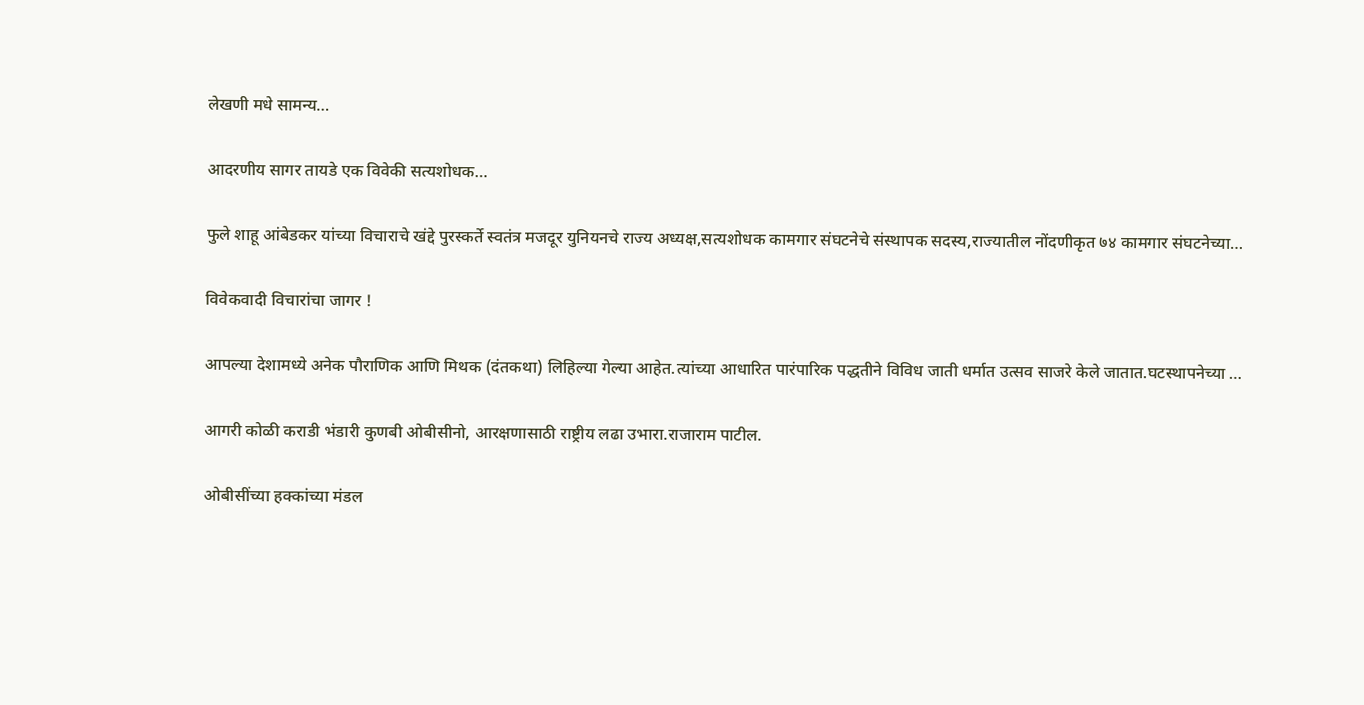लेखणी मधे सामन्य…

आदरणीय सागर तायडे एक विवेकी सत्यशोधक…

फुले शाहू आंबेडकर यांच्या विचाराचे खंद्दे पुरस्कर्ते स्वतंत्र मजदूर युनियनचे राज्य अध्यक्ष,सत्यशोधक कामगार संघटनेचे संस्थापक सदस्य,राज्यातील नोंदणीकृत ७४ कामगार संघटनेच्या…

विवेकवादी विचारांचा जागर !

आपल्या देशामध्ये अनेक पौराणिक आणि मिथक (दंतकथा) लिहिल्या गेल्या आहेत.त्यांच्या आधारित पारंपारिक पद्धतीने विविध जाती धर्मात उत्सव साजरे केले जातात.घटस्थापनेच्या …

आगरी कोळी कराडी भंडारी कुणबी ओबीसीनो, आरक्षणासाठी राष्ट्रीय लढा उभारा.राजाराम पाटील.

ओबीसींच्या हक्कांच्या मंडल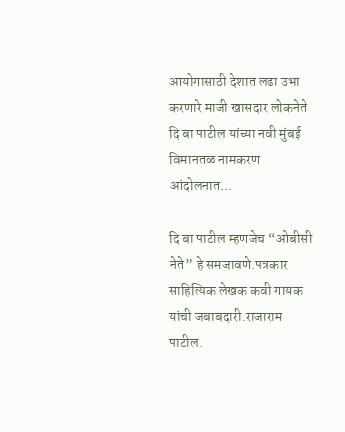आयोगासाठी देशात लढा उभा करणारे माजी खासदार लोकनेते दि बा पाटील यांच्या नवी मुंबई विमानतळ नामकरण आंदोलनात…

दि बा पाटील म्हणजेच “ओबीसी नेते” हे समजावणे.पत्रकार साहित्यिक लेखक कवी गायक यांची जबाबदारी.राजाराम पाटील.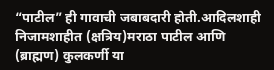“पाटील” ही गावाची जबाबदारी होती.आदिलशाही निजामशाहीत (क्षत्रिय)मराठा पाटील आणि (ब्राह्मण) कुलकर्णी या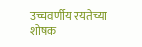उच्चवर्णीय रयतेच्या शोषक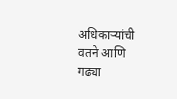अधिकाऱ्यांची वतने आणि गढ्या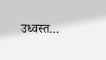उध्वस्त…